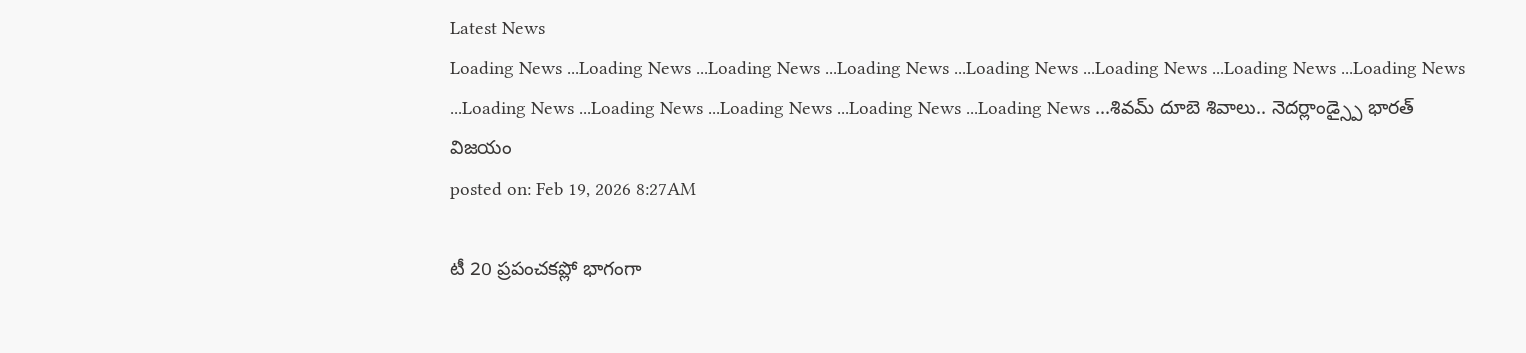Latest News
Loading News ...Loading News ...Loading News ...Loading News ...Loading News ...Loading News ...Loading News ...Loading News ...Loading News ...Loading News ...Loading News ...Loading News ...Loading News ...శివమ్ దూబె శివాలు.. నెదర్లాండ్స్పై భారత్ విజయం
posted on: Feb 19, 2026 8:27AM

టీ 20 ప్రపంచకప్లో భాగంగా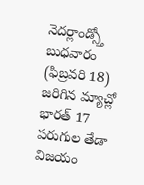నెదర్లాండ్స్తో బుధవారం (ఫిబ్రవరి 18) జరిగిన మ్యాచ్లో భారత్ 17 పరుగుల తేడా విజయం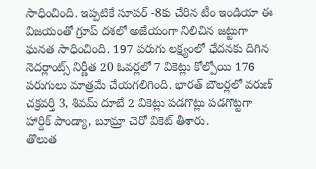సాధించింది. ఇప్పటికే సూపర్ -8కు చేరిన టీం ఇండియా ఈ విజయంతో గ్రూప్ దశలో అజేయంగా నిలిచిన జట్టుగా ఘనత సాధించింది. 197 పరుగు లక్ష్యంలో ఛేదనకు దిగిన నెదర్లాంట్స్ నిర్ణీత 20 ఓవర్లలో 7 వికెట్లు కోల్పోయి 176 పరుగులు మాత్రమే చేయగలిగింది. భారత్ బౌలర్లలో వరుణ్ చక్రవర్తి 3, శివమ్ దూబే 2 వికెట్లు పడగొట్లు పడగొట్టగా హార్దిక్ పాండ్యా, బూమ్రా చెరో వికెట్ తీశారు.
తొలుత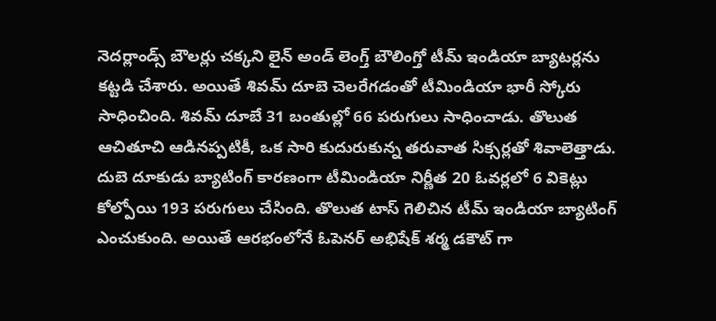నెదర్లాండ్స్ బౌలర్లు చక్కని లైన్ అండ్ లెంగ్త్ బౌలింగ్తో టీమ్ ఇండియా బ్యాటర్లను కట్టడి చేశారు. అయితే శివమ్ దూబె చెలరేగడంతో టీమిండియా భారీ స్కోరు సాధించింది. శివమ్ దూబే 31 బంతుల్లో 66 పరుగులు సాధించాడు. తొలుత ఆచితూచి ఆడినప్పటికీ, ఒక సారి కుదురుకున్న తరువాత సిక్సర్లతో శివాలెత్తాడు. దుబె దూకుడు బ్యాటింగ్ కారణంగా టీమిండియా నిర్ణీత 20 ఓవర్లలో 6 వికెట్లు కోల్పోయి 193 పరుగులు చేసింది. తొలుత టాస్ గెలిచిన టీమ్ ఇండియా బ్యాటింగ్ ఎంచుకుంది. అయితే ఆరభంలోనే ఓపెనర్ అభిషేక్ శర్మ డకౌట్ గా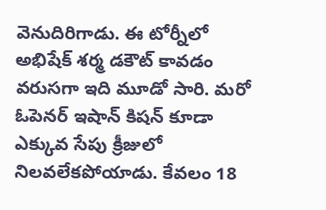వెనుదిరిగాడు. ఈ టోర్నీలో అభిషేక్ శర్మ డకౌట్ కావడం వరుసగా ఇది మూడో సారి. మరో ఓపెనర్ ఇషాన్ కిషన్ కూడా ఎక్కువ సేపు క్రీజులో నిలవలేకపోయాడు. కేవలం 18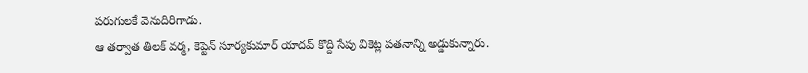పరుగులకే వెనుదిరిగాడు.
ఆ తర్వాత తిలక్ వర్మ, కెప్టెన్ సూర్యకుమార్ యాదవ్ కొద్ది సేపు వికెట్ల పతనాన్ని అడ్డుకున్నారు.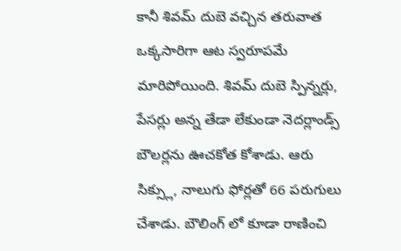కానీ శివమ్ దుబె వచ్చిన తరువాత ఒక్కసారిగా ఆట స్వరూపమే మారిపోయింది. శివమ్ దుబె స్పిన్నర్లు, పేసర్లు అన్న తేడా లేకుండా నెదర్లాండ్స్ బౌలర్లను ఊచకోత కోశాడు. ఆరు సిక్స్లు, నాలుగు ఫోర్లతో 66 పరుగులు చేశాడు. బౌలింగ్ లో కూడా రాణించి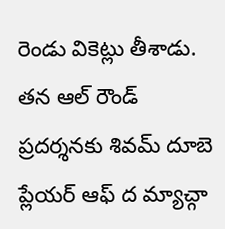రెండు వికెట్లు తీశాడు. తన ఆల్ రౌండ్ ప్రదర్శనకు శివమ్ దూబె ప్లేయర్ ఆఫ్ ద మ్యాచ్గా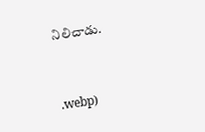నిలిచాడు.


.webp)